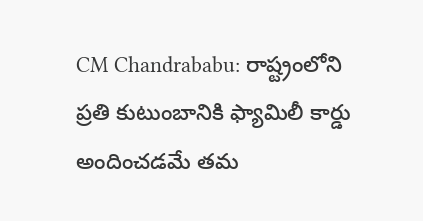CM Chandrababu: రాష్ట్రంలోని ప్రతి కుటుంబానికి ఫ్యామిలీ కార్డు అందించడమే తమ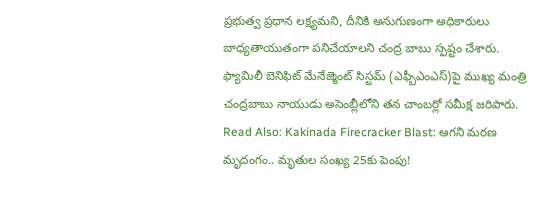ప్రభుత్వ ప్రధాన లక్ష్యమని, దీనికి అనుగుణంగా అధికారులు బాధ్యతాయుతంగా పనిచేయాలని చంద్ర బాబు స్పష్టం చేశారు. ఫ్యామిలీ బెనిఫిట్ మేనేజ్మెంట్ సిస్టమ్ (ఎఫ్బీఎంఎస్)పై ముఖ్య మంత్రి చంద్రబాబు నాయుడు అసెంబ్లీలోని తన చాంబర్లో సమీక్ష జరిపారు.
Read Also: Kakinada Firecracker Blast: ఆగని మరణ మృదంగం.. మృతుల సంఖ్య 25కు పెంపు!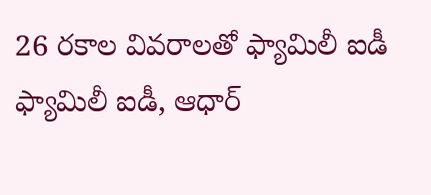26 రకాల వివరాలతో ఫ్యామిలీ ఐడీ
ఫ్యామిలీ ఐడీ, ఆధార్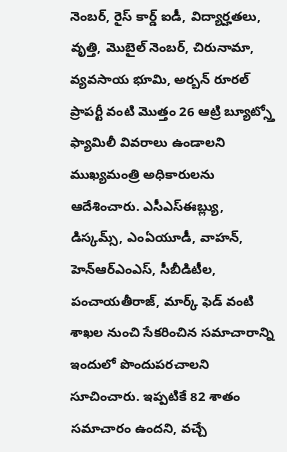నెంబర్, రైస్ కార్డ్ ఐడీ, విద్యార్హతలు, వృత్తి, మొబైల్ నెంబర్, చిరునామా, వ్యవసాయ భూమి, అర్బన్ రూరల్ ప్రాపర్టీ వంటి మొత్తం 26 ఆట్రి బ్యూట్స్తో ఫ్యామిలీ వివరాలు ఉండాలని ముఖ్యమంత్రి అధికారులను ఆదేశించారు. ఎసీఎస్ఈబ్ల్యు, డిస్కమ్స్, ఎంఏయూడీ, వాహన్, హెన్ఆర్ఎంఎస్, సీబీడిటీల, పంచాయతీరాజ్, మార్క్ ఫెడ్ వంటి శాఖల నుంచి సేకరించిన సమాచారాన్ని ఇందులో పొందుపరచాలని సూచించారు. ఇప్పటికే 82 శాతం సమాచారం ఉందని, వచ్చే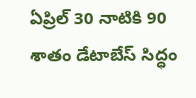ఏప్రిల్ 30 నాటికి 90 శాతం డేటాబేస్ సిద్ధం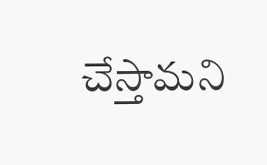చేస్తామని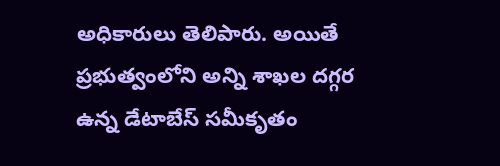అధికారులు తెలిపారు. అయితే ప్రభుత్వంలోని అన్ని శాఖల దగ్గర ఉన్న డేటాబేస్ సమీకృతం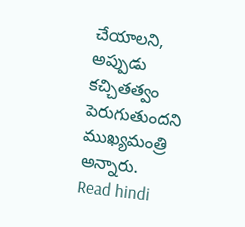చేయాలని, అప్పుడు కచ్చితత్వం పెరుగుతుందని ముఖ్యమంత్రి అన్నారు.
Read hindi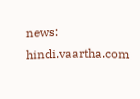news: hindi.vaartha.com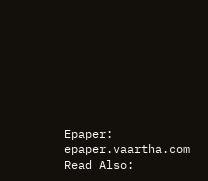Epaper: epaper.vaartha.com
Read Also: